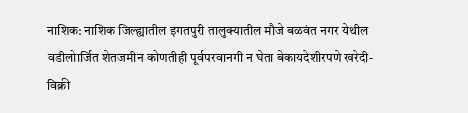नाशिक: नाशिक जिल्ह्यातील इगतपुरी तालुक्यातील मौजे बळवंत नगर येथील वडीलोार्जित शेतजमीन कोणतीही पूर्वपरवानगी न घेता बेकायदेशीरपणे खरेदी-विक्री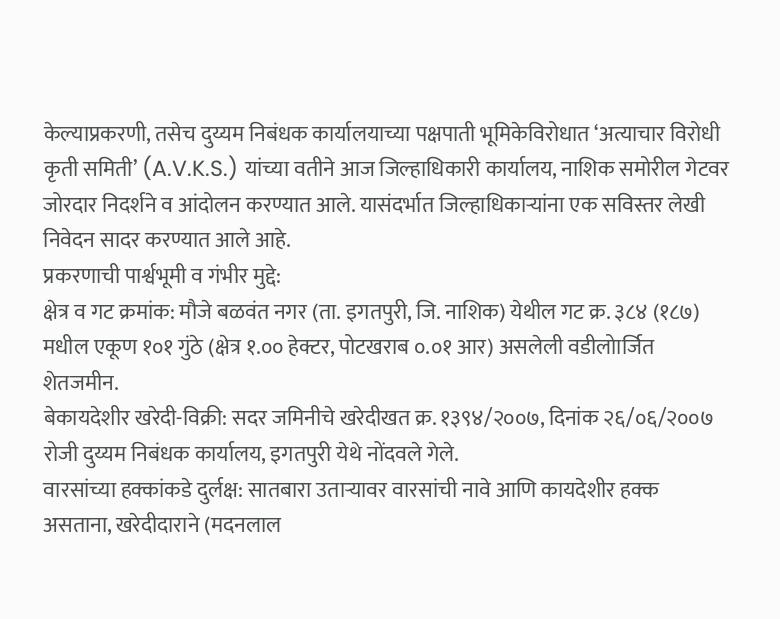केल्याप्रकरणी, तसेच दुय्यम निबंधक कार्यालयाच्या पक्षपाती भूमिकेविरोधात ‘अत्याचार विरोधी कृती समिती’ (A.V.K.S.) यांच्या वतीने आज जिल्हाधिकारी कार्यालय, नाशिक समोरील गेटवर जोरदार निदर्शने व आंदोलन करण्यात आले. यासंदर्भात जिल्हाधिकाऱ्यांना एक सविस्तर लेखी निवेदन सादर करण्यात आले आहे.
प्रकरणाची पार्श्वभूमी व गंभीर मुद्दे:
क्षेत्र व गट क्रमांक: मौजे बळवंत नगर (ता. इगतपुरी, जि. नाशिक) येथील गट क्र. ३८४ (१८७) मधील एकूण १०१ गुंठे (क्षेत्र १.०० हेक्टर, पोटखराब ०.०१ आर) असलेली वडीलोार्जित शेतजमीन.
बेकायदेशीर खरेदी-विक्री: सदर जमिनीचे खरेदीखत क्र. १३९४/२००७, दिनांक २६/०६/२००७ रोजी दुय्यम निबंधक कार्यालय, इगतपुरी येथे नोंदवले गेले.
वारसांच्या हक्कांकडे दुर्लक्ष: सातबारा उताऱ्यावर वारसांची नावे आणि कायदेशीर हक्क असताना, खरेदीदाराने (मदनलाल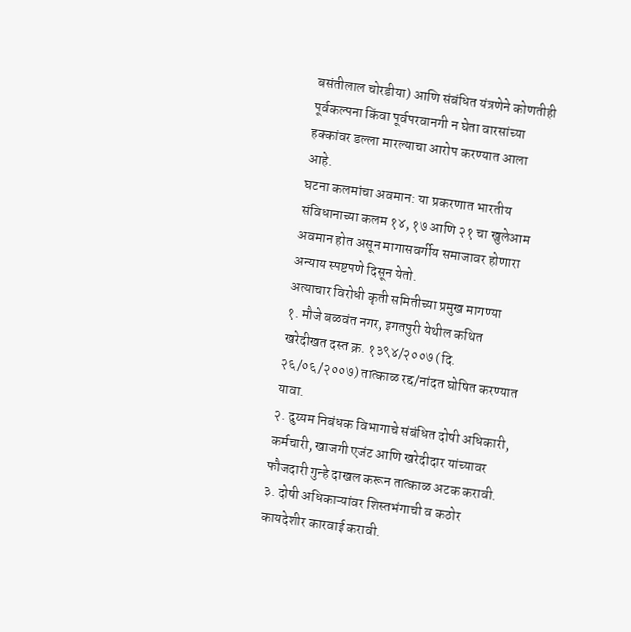बसंतीलाल चोरडीया) आणि संबंधित यंत्रणेने कोणतीही पूर्वकल्पना किंवा पूर्वपरवानगी न घेता वारसांच्या हक्कांवर डल्ला मारल्याचा आरोप करण्यात आला आहे.
घटना कलमांचा अवमान: या प्रकरणात भारतीय संविधानाच्या कलम १४, १७ आणि २१ चा खुलेआम अवमान होत असून मागासवर्गीय समाजावर होणारा अन्याय स्पष्टपणे दिसून येतो.
अत्याचार विरोधी कृती समितीच्या प्रमुख मागण्या
१. मौजे बळवंत नगर, इगतपुरी येथील कथित खरेदीखत दस्त क्र. १३९४/२००७ (दि. २६/०६/२००७) तात्काळ रद्द/नांदत घोषित करण्यात यावा.
२. दुय्यम निबंधक विभागाचे संबंधित दोषी अधिकारी, कर्मचारी, खाजगी एजंट आणि खरेदीदार यांच्यावर फौजदारी गुन्हे दाखल करून तात्काळ अटक करावी.
३. दोषी अधिकाऱ्यांवर शिस्तभंगाची व कठोर कायदेशीर कारवाई करावी.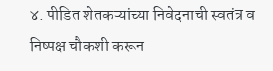४. पीडित शेतकऱ्यांच्या निवेदनाची स्वतंत्र व निष्पक्ष चौकशी करून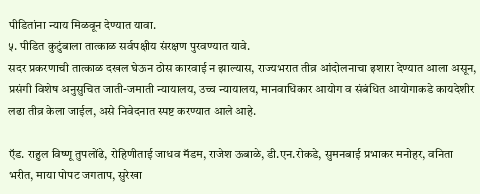पीडितांना न्याय मिळवून देण्यात यावा.
५. पीडित कुटुंबाला तात्काळ सर्वपक्षीय संरक्षण पुरवण्यात यावे.
सदर प्रकरणाची तात्काळ दखल घेऊन ठोस कारवाई न झाल्यास, राज्यभरात तीव्र आंदोलनाचा इशारा देण्यात आला असून, प्रसंगी विशेष अनुसुचित जाती-जमाती न्यायालय, उच्च न्यायालय, मानवाधिकार आयोग व संबंधित आयोगाकडे कायदेशीर लढा तीव्र केला जाईल, असे निवेदनात स्पष्ट करण्यात आले आहे.

ऍड. राहुल विष्णू तुपलोंढे, रोहिणीताई जाधव मॅडम, राजेश ऊबाळे, डी.एन.रोकडे, सुमनबाई प्रभाकर मनोहर, वनिता भरीत, माया पोपट जगताप, सुरेखा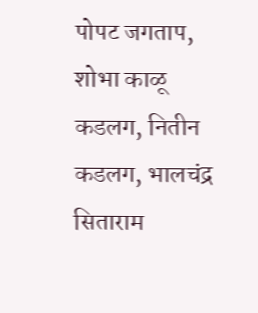पोपट जगताप, शोभा काळू कडलग, नितीन कडलग, भालचंद्र सिताराम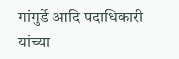गांगुर्डे आदि पदाधिकारी यांच्या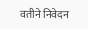वतीने निवेदन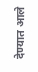देण्यात आले